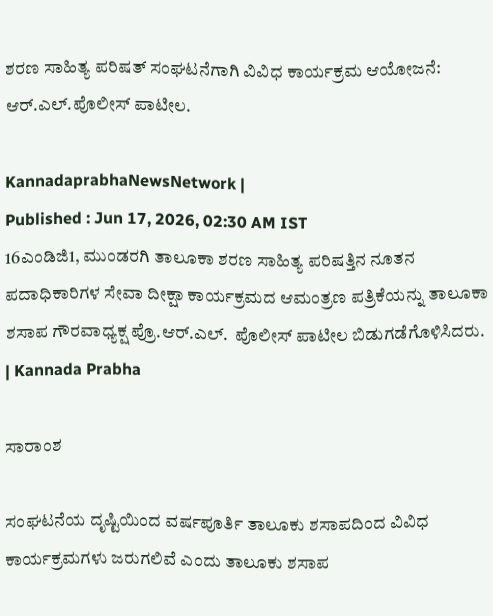ಶರಣ ಸಾಹಿತ್ಯ ಪರಿಷತ್ ಸಂಘಟನೆಗಾಗಿ ವಿವಿಧ ಕಾರ್ಯಕ್ರಮ ಆಯೋಜನೆ: ಆರ್.ಎಲ್.ಪೊಲೀಸ್ ಪಾಟೀಲ.

KannadaprabhaNewsNetwork |
Published : Jun 17, 2026, 02:30 AM IST
16ಎಂಡಿಜಿ1, ಮುಂಡರಗಿ ತಾಲೂಕಾ ಶರಣ ಸಾಹಿತ್ಯ ಪರಿಷತ್ತಿನ ನೂತನ ಪದಾಧಿಕಾರಿಗಳ ಸೇವಾ ದೀಕ್ಷಾ ಕಾರ್ಯಕ್ರಮದ ಆಮಂತ್ರಣ ಪತ್ರಿಕೆಯನ್ನು ತಾಲೂಕಾ ಶಸಾಪ ಗೌರವಾಧ್ಯಕ್ಷ ಪ್ರೊ.ಆರ್.ಎಲ್.  ಪೊಲೀಸ್ ಪಾಟೀಲ ಬಿಡುಗಡೆಗೊಳಿಸಿದರು.  | Kannada Prabha

ಸಾರಾಂಶ

ಸಂಘಟನೆಯ ದೃಷ್ಟಿಯಿಂದ ವರ್ಷಪೂರ್ತಿ ತಾಲೂಕು ಶಸಾಪದಿಂದ ವಿವಿಧ ಕಾರ್ಯಕ್ರಮಗಳು ಜರುಗಲಿವೆ ಎಂದು ತಾಲೂಕು ಶಸಾಪ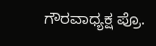ಗೌರವಾಧ್ಯಕ್ಷ ಪ್ರೊ.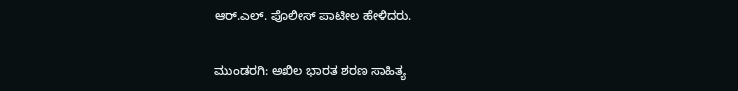ಆರ್.ಎಲ್. ಪೊಲೀಸ್ ಪಾಟೀಲ ಹೇಳಿದರು.

ಮುಂಡರಗಿ: ಅಖಿಲ ಭಾರತ ಶರಣ ಸಾಹಿತ್ಯ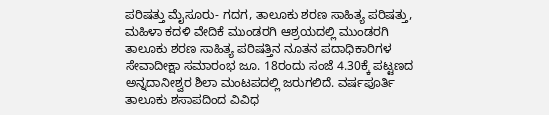ಪರಿಷತ್ತು ಮೈಸೂರು- ಗದಗ, ತಾಲೂಕು ಶರಣ ಸಾಹಿತ್ಯ ಪರಿಷತ್ತು, ಮಹಿಳಾ ಕದಳಿ ವೇದಿಕೆ ಮುಂಡರಗಿ ಆಶ್ರಯದಲ್ಲಿ ಮುಂಡರಗಿ ತಾಲೂಕು ಶರಣ ಸಾಹಿತ್ಯ ಪರಿಷತ್ತಿನ ನೂತನ ಪದಾಧಿಕಾರಿಗಳ ಸೇವಾದೀಕ್ಷಾ ಸಮಾರಂಭ ಜೂ. 18ರಂದು ಸಂಜೆ 4.30ಕ್ಕೆ ಪಟ್ಟಣದ ಅನ್ನದಾನೀಶ್ವರ ಶಿಲಾ ಮಂಟಪದಲ್ಲಿ ಜರುಗಲಿದೆ. ವರ್ಷಪೂರ್ತಿ ತಾಲೂಕು ಶಸಾಪದಿಂದ ವಿವಿಧ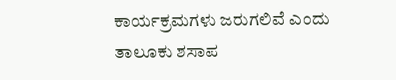ಕಾರ್ಯಕ್ರಮಗಳು ಜರುಗಲಿವೆ ಎಂದು ತಾಲೂಕು ಶಸಾಪ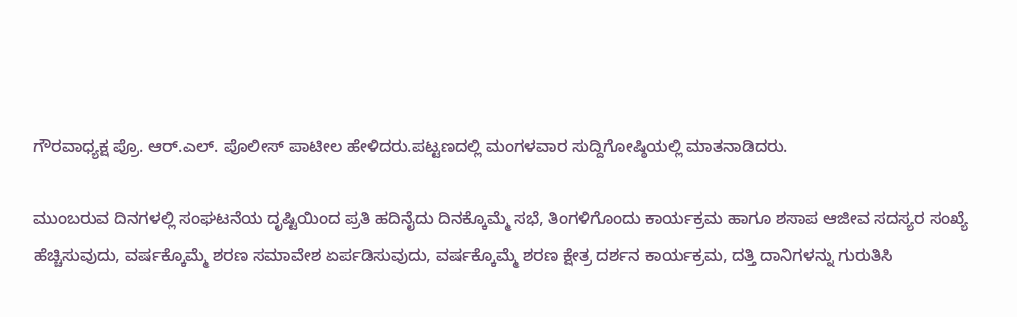ಗೌರವಾಧ್ಯಕ್ಷ ಪ್ರೊ. ಆರ್.ಎಲ್. ಪೊಲೀಸ್ ಪಾಟೀಲ ಹೇಳಿದರು.ಪಟ್ಟಣದಲ್ಲಿ ಮಂಗಳವಾರ ಸುದ್ದಿಗೋಷ್ಠಿಯಲ್ಲಿ ಮಾತನಾಡಿದರು.

ಮುಂಬರುವ ದಿನಗಳಲ್ಲಿ ಸಂಘಟನೆಯ ದೃಷ್ಟಿಯಿಂದ ಪ್ರತಿ ಹದಿನೈದು ದಿನಕ್ಕೊಮ್ಮೆ ಸಭೆ, ತಿಂಗಳಿಗೊಂದು ಕಾರ್ಯಕ್ರಮ ಹಾಗೂ ಶಸಾಪ ಆಜೀವ ಸದಸ್ಯರ ಸಂಖ್ಯೆ ಹೆಚ್ಚಿಸುವುದು, ವರ್ಷಕ್ಕೊಮ್ಮೆ ಶರಣ ಸಮಾವೇಶ ಏರ್ಪಡಿಸುವುದು, ವರ್ಷಕ್ಕೊಮ್ಮೆ ಶರಣ ಕ್ಷೇತ್ರ ದರ್ಶನ ಕಾರ್ಯಕ್ರಮ, ದತ್ತಿ ದಾನಿಗಳನ್ನು ಗುರುತಿಸಿ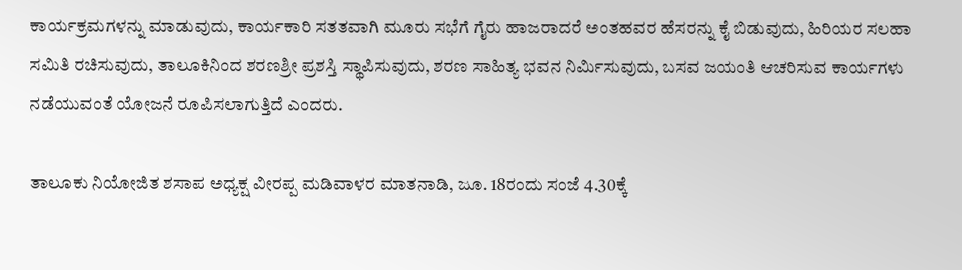ಕಾರ್ಯಕ್ರಮಗಳನ್ನು ಮಾಡುವುದು, ಕಾರ್ಯಕಾರಿ ಸತತವಾಗಿ ಮೂರು ಸಭೆಗೆ ಗೈರು ಹಾಜರಾದರೆ ಅಂತಹವರ ಹೆಸರನ್ನು ಕೈ ಬಿಡುವುದು, ಹಿರಿಯರ ಸಲಹಾ ಸಮಿತಿ ರಚಿಸುವುದು, ತಾಲೂಕಿನಿಂದ ಶರಣಶ್ರೀ ಪ್ರಶಸ್ತಿ ಸ್ಥಾಪಿಸುವುದು, ಶರಣ ಸಾಹಿತ್ಯ ಭವನ ನಿರ್ಮಿಸುವುದು, ಬಸವ ಜಯಂತಿ ಆಚರಿಸುವ ಕಾರ್ಯಗಳು ನಡೆಯುವಂತೆ ಯೋಜನೆ ರೂಪಿಸಲಾಗುತ್ತಿದೆ ಎಂದರು.

ತಾಲೂಕು ನಿಯೋಜಿತ ಶಸಾಪ ಅಧ್ಯಕ್ಷ ವೀರಪ್ಪ ಮಡಿವಾಳರ ಮಾತನಾಡಿ, ಜೂ. 18ರಂದು ಸಂಜೆ 4.30ಕ್ಕೆ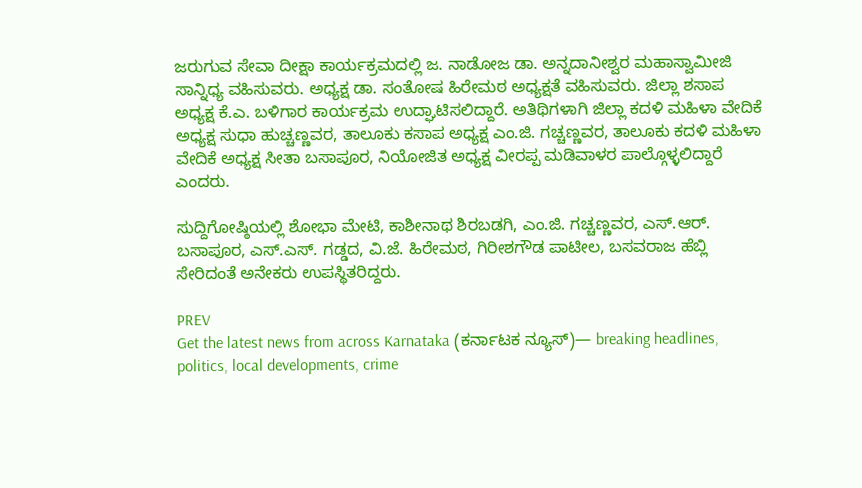ಜರುಗುವ ಸೇವಾ ದೀಕ್ಷಾ ಕಾರ್ಯಕ್ರಮದಲ್ಲಿ ಜ. ನಾಡೋಜ ಡಾ. ಅನ್ನದಾನೀಶ್ವರ ಮಹಾಸ್ವಾಮೀಜಿ ಸಾನ್ನಿಧ್ಯ ವಹಿಸುವರು. ಅಧ್ಯಕ್ಷ ಡಾ. ಸಂತೋಷ ಹಿರೇಮಠ ಅಧ್ಯಕ್ಷತೆ ವಹಿಸುವರು. ಜಿಲ್ಲಾ ಶಸಾಪ ಅಧ್ಯಕ್ಷ ಕೆ.ಎ. ಬಳಿಗಾರ ಕಾರ್ಯಕ್ರಮ ಉದ್ಘಾಟಿಸಲಿದ್ದಾರೆ. ಅತಿಥಿಗಳಾಗಿ ಜಿಲ್ಲಾ ಕದಳಿ ಮಹಿಳಾ ವೇದಿಕೆ ಅಧ್ಯಕ್ಷ ಸುಧಾ ಹುಚ್ಚಣ್ಣವರ, ತಾಲೂಕು ಕಸಾಪ ಅಧ್ಯಕ್ಷ ಎಂ.ಜಿ. ಗಚ್ಚಣ್ಣವರ, ತಾಲೂಕು ಕದಳಿ ಮಹಿಳಾ ವೇದಿಕೆ ಅಧ್ಯಕ್ಷ ಸೀತಾ ಬಸಾಪೂರ, ನಿಯೋಜಿತ ಅಧ್ಯಕ್ಷ ವೀರಪ್ಪ ಮಡಿವಾ‍ಳರ ಪಾಲ್ಗೊಳ್ಳಲಿದ್ದಾರೆ ಎಂದರು.

ಸುದ್ದಿಗೋಷ್ಠಿಯಲ್ಲಿ ಶೋಭಾ ಮೇಟಿ, ಕಾಶೀನಾಥ ಶಿರಬಡಗಿ, ಎಂ.ಜಿ. ಗಚ್ಚಣ್ಣವರ, ಎಸ್.ಆರ್. ಬಸಾಪೂರ, ಎಸ್.ಎಸ್. ಗಡ್ಡದ, ವಿ.ಜೆ. ಹಿರೇಮಠ, ಗಿರೀಶಗೌಡ ಪಾಟೀಲ, ಬಸವರಾಜ ಹೆಬ್ಲಿ ಸೇರಿದಂತೆ ಅನೇಕರು ಉಪಸ್ಥಿತರಿದ್ದರು.

PREV
Get the latest news from across Karnataka (ಕರ್ನಾಟಕ ನ್ಯೂಸ್)— breaking headlines, politics, local developments, crime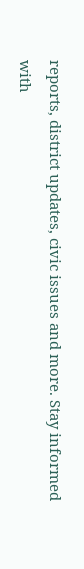reports, district updates, civic issues and more. Stay informed with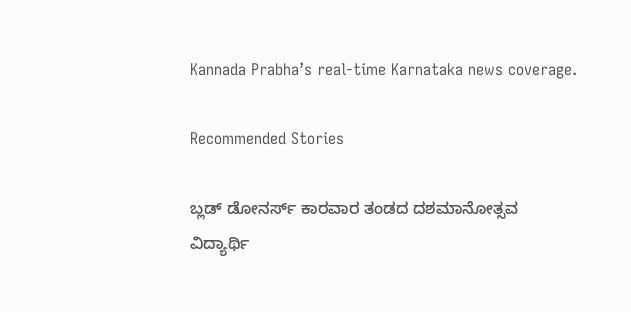Kannada Prabha’s real‑time Karnataka news coverage.

Recommended Stories

ಬ್ಲಡ್ ಡೋನರ್ಸ್ ಕಾರವಾರ ತಂಡದ ದಶಮಾನೋತ್ಸವ
ವಿದ್ಯಾರ್ಥಿ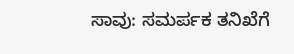ಸಾವು: ಸಮರ್ಪಕ ತನಿಖೆಗೆ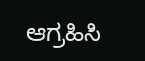ಆಗ್ರಹಿಸಿ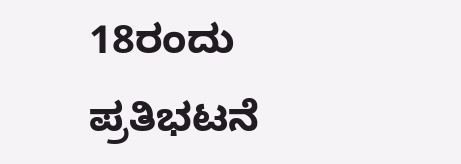18ರಂದು ಪ್ರತಿಭಟನೆ